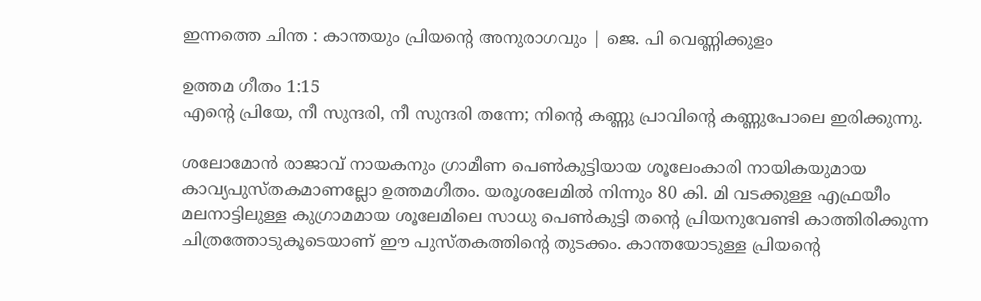ഇന്നത്തെ ചിന്ത : കാന്തയും പ്രിയന്റെ അനുരാഗവും | ജെ. പി വെണ്ണിക്കുളം

ഉത്തമ ഗീതം 1:15
എന്റെ പ്രിയേ, നീ സുന്ദരി, നീ സുന്ദരി തന്നേ; നിന്റെ കണ്ണു പ്രാവിന്റെ കണ്ണുപോലെ ഇരിക്കുന്നു.

ശലോമോൻ രാജാവ് നായകനും ഗ്രാമീണ പെൺകുട്ടിയായ ശൂലേംകാരി നായികയുമായ കാവ്യപുസ്തകമാണല്ലോ ഉത്തമഗീതം. യരൂശലേമിൽ നിന്നും 80 കി. മി വടക്കുള്ള എഫ്രയീം മലനാട്ടിലുള്ള കുഗ്രാമമായ ശൂലേമിലെ സാധു പെൺകുട്ടി തന്റെ പ്രിയനുവേണ്ടി കാത്തിരിക്കുന്ന ചിത്രത്തോടുകൂടെയാണ് ഈ പുസ്തകത്തിന്റെ തുടക്കം. കാന്തയോടുള്ള പ്രിയന്റെ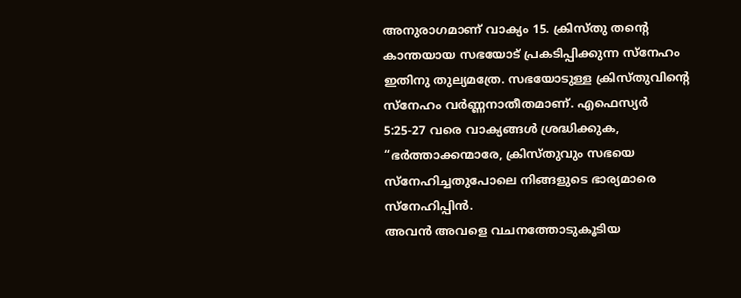അനുരാഗമാണ് വാക്യം 15. ക്രിസ്തു തന്റെ കാന്തയായ സഭയോട് പ്രകടിപ്പിക്കുന്ന സ്നേഹം ഇതിനു തുല്യമത്രേ. സഭയോടുള്ള ക്രിസ്തുവിന്റെ സ്നേഹം വർണ്ണനാതീതമാണ്. എഫെസ്യർ
5:25-27 വരെ വാക്യങ്ങൾ ശ്രദ്ധിക്കുക, “ഭർത്താക്കന്മാരേ, ക്രിസ്തുവും സഭയെ സ്നേഹിച്ചതുപോലെ നിങ്ങളുടെ ഭാര്യമാരെ സ്നേഹിപ്പിൻ.
അവൻ അവളെ വചനത്തോടുകൂടിയ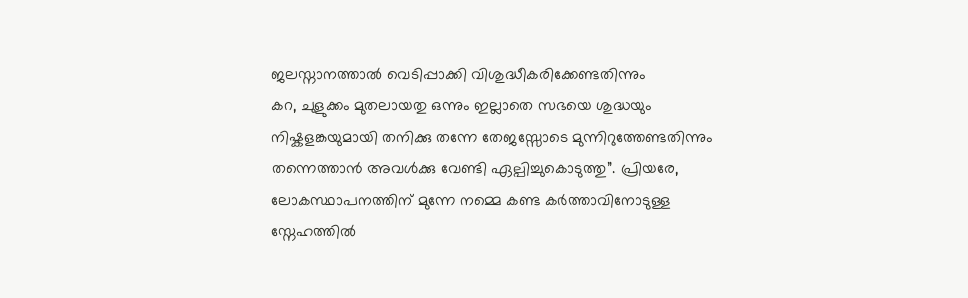ജലസ്നാനത്താൽ വെടിപ്പാക്കി വിശുദ്ധീകരിക്കേണ്ടതിന്നും
കറ, ചുളുക്കം മുതലായതു ഒന്നും ഇല്ലാതെ സഭയെ ശുദ്ധയും നിഷ്കളങ്കയുമായി തനിക്കു തന്നേ തേജസ്സോടെ മുന്നിറുത്തേണ്ടതിന്നും തന്നെത്താൻ അവൾക്കു വേണ്ടി ഏല്പിച്ചുകൊടുത്തു”. പ്രിയരേ, ലോകസ്ഥാപനത്തിന് മുന്നേ നമ്മെ കണ്ട കർത്താവിനോടുള്ള സ്നേഹത്തിൽ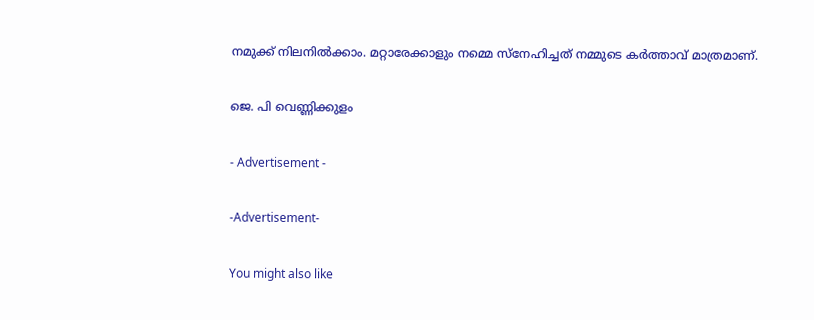നമുക്ക് നിലനിൽക്കാം. മറ്റാരേക്കാളും നമ്മെ സ്നേഹിച്ചത് നമ്മുടെ കർത്താവ് മാത്രമാണ്.

ജെ. പി വെണ്ണിക്കുളം

- Advertisement -

-Advertisement-

You might also like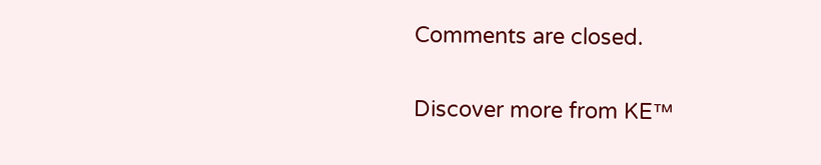Comments are closed.

Discover more from KE™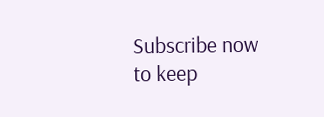Subscribe now to keep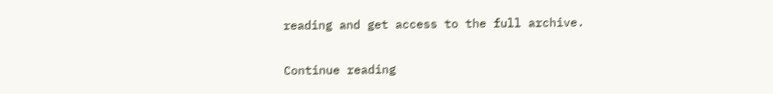reading and get access to the full archive.

Continue reading